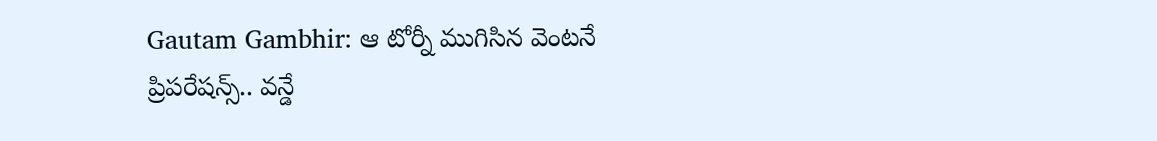Gautam Gambhir: ఆ టోర్నీ ముగిసిన వెంటనే ప్రిపరేషన్స్.. వన్డే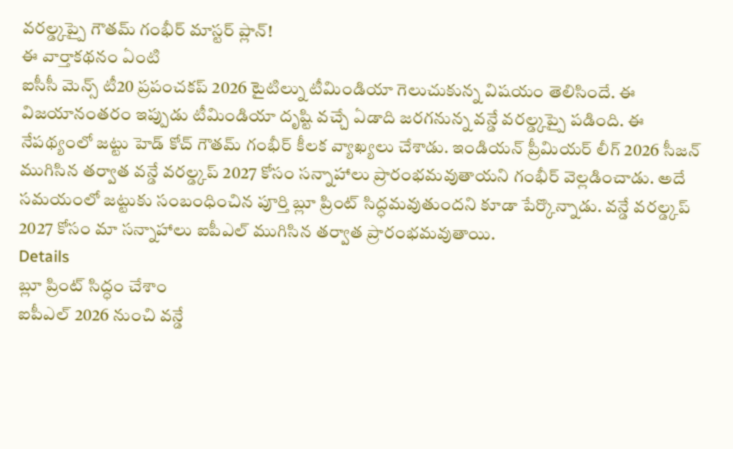వరల్డ్కప్పై గౌతమ్ గంభీర్ మాస్టర్ ప్లాన్!
ఈ వార్తాకథనం ఏంటి
ఐసీసీ మెన్స్ టీ20 ప్రపంచకప్ 2026 టైటిల్ను టీమిండియా గెలుచుకున్న విషయం తెలిసిందే. ఈ విజయానంతరం ఇప్పుడు టీమిండియా దృష్టి వచ్చే ఏడాది జరగనున్న వన్డే వరల్డ్కప్పై పడింది. ఈ నేపథ్యంలో జట్టు హెడ్ కోచ్ గౌతమ్ గంభీర్ కీలక వ్యాఖ్యలు చేశాడు. ఇండియన్ ప్రీమియర్ లీగ్ 2026 సీజన్ ముగిసిన తర్వాత వన్డే వరల్డ్కప్ 2027 కోసం సన్నాహాలు ప్రారంభమవుతాయని గంభీర్ వెల్లడించాడు. అదే సమయంలో జట్టుకు సంబంధించిన పూర్తి బ్లూ ప్రింట్ సిద్ధమవుతుందని కూడా పేర్కొన్నాడు. వన్డే వరల్డ్కప్ 2027 కోసం మా సన్నాహాలు ఐపీఎల్ ముగిసిన తర్వాత ప్రారంభమవుతాయి.
Details
బ్లూ ప్రింట్ సిద్ధం చేశాం
ఐపీఎల్ 2026 నుంచి వన్డే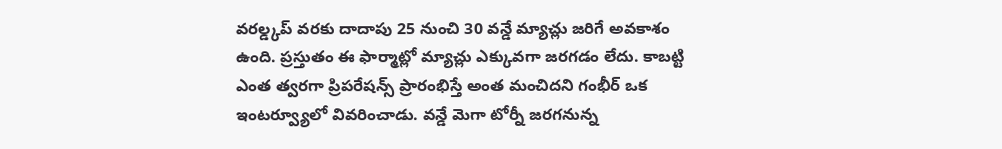వరల్డ్కప్ వరకు దాదాపు 25 నుంచి 30 వన్డే మ్యాచ్లు జరిగే అవకాశం ఉంది. ప్రస్తుతం ఈ ఫార్మాట్లో మ్యాచ్లు ఎక్కువగా జరగడం లేదు. కాబట్టి ఎంత త్వరగా ప్రిపరేషన్స్ ప్రారంభిస్తే అంత మంచిదని గంభీర్ ఒక ఇంటర్వ్యూలో వివరించాడు. వన్డే మెగా టోర్నీ జరగనున్న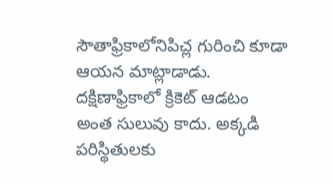సౌతాఫ్రికాలోనిపిచ్ల గురించి కూడా ఆయన మాట్లాడాడు. దక్షిణాఫ్రికాలో క్రికెట్ ఆడటం అంత సులువు కాదు. అక్కడి పరిస్థితులకు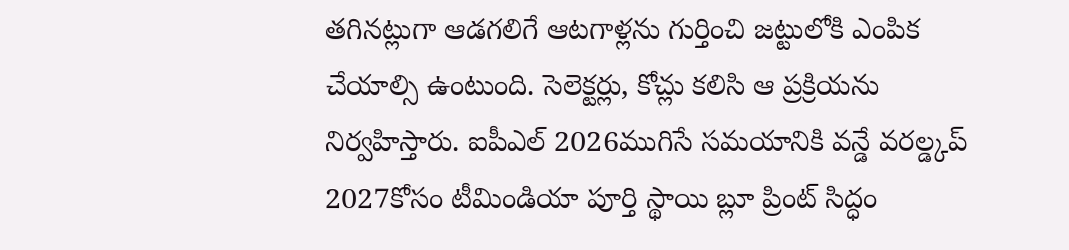తగినట్లుగా ఆడగలిగే ఆటగాళ్లను గుర్తించి జట్టులోకి ఎంపిక చేయాల్సి ఉంటుంది. సెలెక్టర్లు, కోచ్లు కలిసి ఆ ప్రక్రియను నిర్వహిస్తారు. ఐపీఎల్ 2026ముగిసే సమయానికి వన్డే వరల్డ్కప్ 2027కోసం టీమిండియా పూర్తి స్థాయి బ్లూ ప్రింట్ సిద్ధం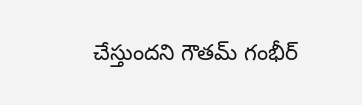చేస్తుందని గౌతమ్ గంభీర్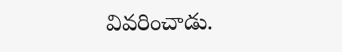వివరించాడు.